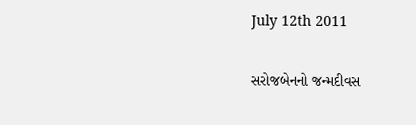July 12th 2011

સરોજબેનનો જન્મદીવસ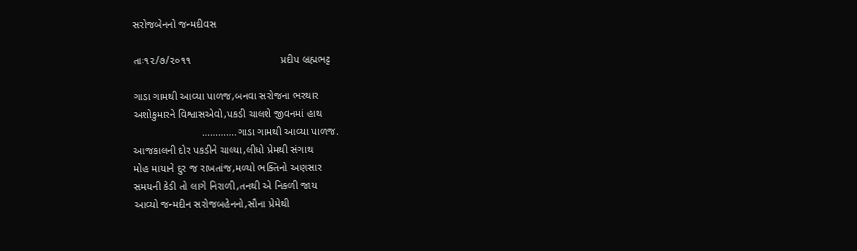સરોજબેનનો જન્મદીવસ

તાઃ૧૨/૭/૨૦૧૧                              પ્રદીપ બ્રહ્મભટ્ટ

ગાડા ગામથી આવ્યા પાળજ,બનવા સરોજના ભરથાર
અશોકુમારને વિશ્વાસએવો,પકડી ચાલશે જીવનમાં હાથ
                       ………….ગાડા ગામથી આવ્યા પાળજ.
આજકાલની દોર પકડીને ચાલ્યા,લીધો પ્રેમથી સંગાથ
મોહ માયાને દુર જ રાખતાંજ,મળ્યો ભક્તિનો અણસાર
સમયની કેડી તો લાગે નિરાળી,તનથી એ નિકળી જાય
આવ્યો જન્મદીન સરોજબહેનનો,સૌના પ્રેમેથી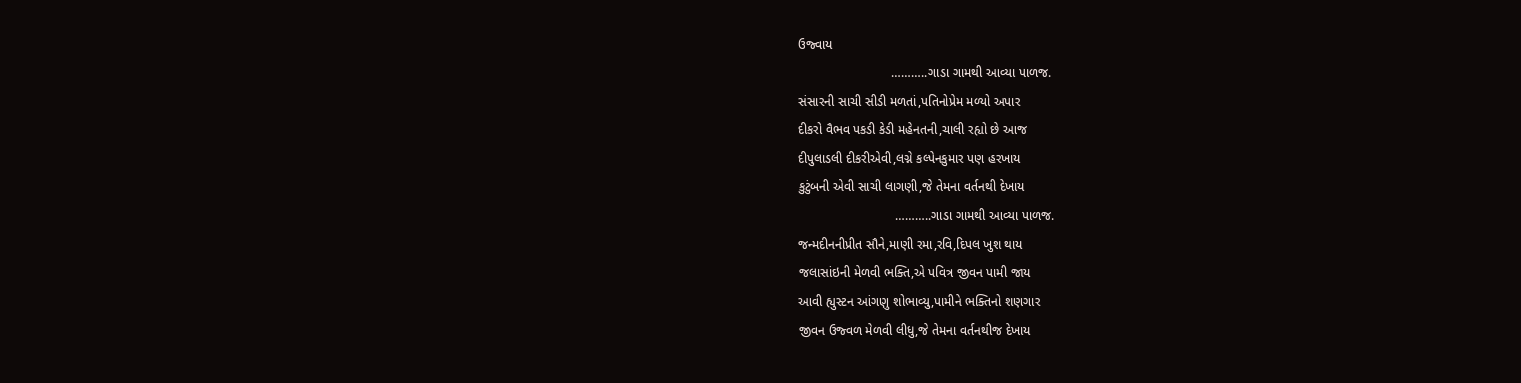ઉજ્વાય
                          ………..ગાડા ગામથી આવ્યા પાળજ.
સંસારની સાચી સીડી મળતાં,પતિનોપ્રેમ મળ્યો અપાર
દીકરો વૈભવ પકડી કેડી મહેનતની,ચાલી રહ્યો છે આજ
દીપુલાડલી દીકરીએવી,લગ્ને કલ્પેનકુમાર પણ હરખાય
કુટુંબની એવી સાચી લાગણી,જે તેમના વર્તનથી દેખાય
                           ………..ગાડા ગામથી આવ્યા પાળજ.
જન્મદીનનીપ્રીત સૌને,માણી રમા,રવિ,દિપલ ખુશ થાય
જલાસાંઇની મેળવી ભક્તિ,એ પવિત્ર જીવન પામી જાય
આવી હ્યુસ્ટન આંગણુ શોભાવ્યુ,પામીને ભક્તિનો શણગાર
જીવન ઉજ્વળ મેળવી લીધુ,જે તેમના વર્તનથીજ દેખાય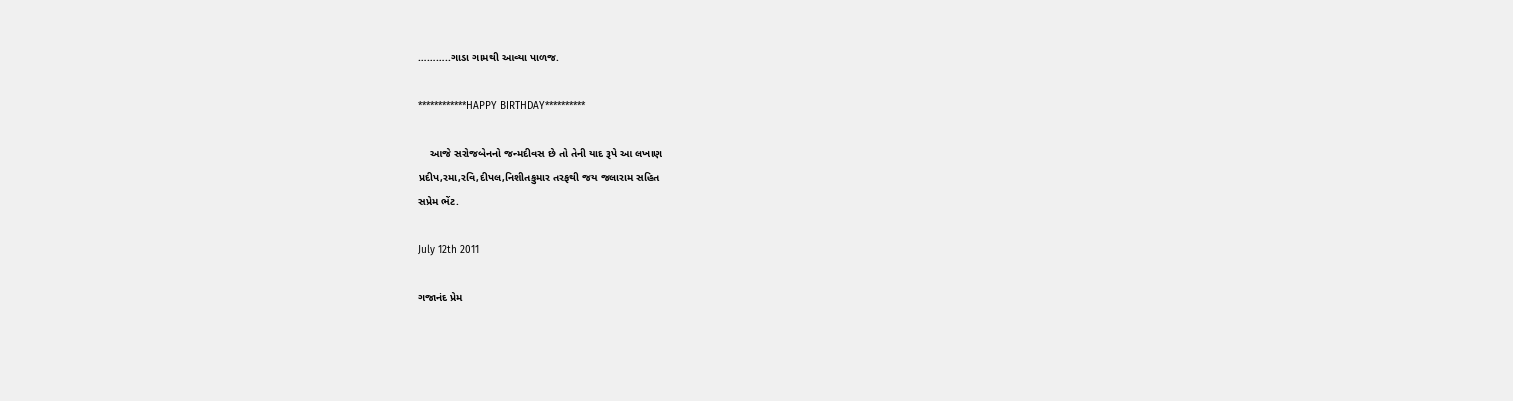………..ગાડા ગામથી આવ્યા પાળજ.

************HAPPY BIRTHDAY**********

    આજે સરોજબેનનો જન્મદીવસ છે તો તેની યાદ રૂપે આ લખાણ
પ્રદીપ,રમા,રવિ,દીપલ,નિશીતકુમાર તરફથી જય જલારામ સહિત
સપ્રેમ ભેંટ.

July 12th 2011

ગજાનંદ પ્રેમ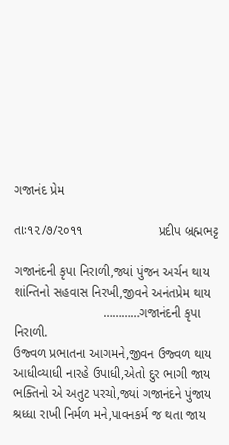ગજાનંદ પ્રેમ

તાઃ૧૨/૭/૨૦૧૧                     પ્રદીપ બ્રહ્મભટ્ટ

ગજાનંદની કૃપા નિરાળી,જ્યાં પુંજન અર્ચન થાય
શાંન્તિનો સહવાસ નિરખી,જીવને અનંતપ્રેમ થાય
                         …………ગજાનંદની કૃપા નિરાળી.
ઉજ્વળ પ્રભાતના આગમને,જીવન ઉજ્વળ થાય
આધીવ્યાધી નારહે ઉપાધી,એતો દુર ભાગી જાય
ભક્તિનો એ અતુટ પરચો,જ્યાં ગજાનંદને પુંજાય
શ્રધ્ધા રાખી નિર્મળ મને,પાવનકર્મ જ થતા જાય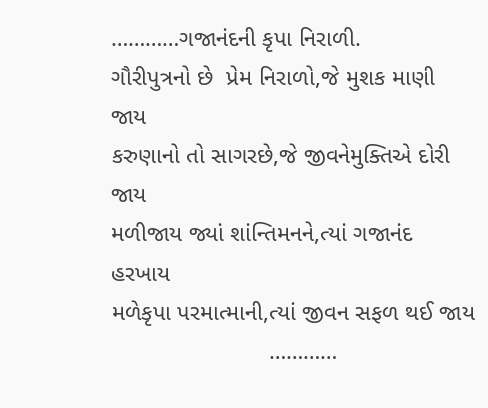…………ગજાનંદની કૃપા નિરાળી.
ગૌરીપુત્રનો છે  પ્રેમ નિરાળો,જે મુશક માણી જાય
કરુણાનો તો સાગરછે,જે જીવનેમુક્તિએ દોરી જાય
મળીજાય જ્યાં શાંન્તિમનને,ત્યાં ગજાનંદ હરખાય
મળેકૃપા પરમાત્માની,ત્યાં જીવન સફળ થઈ જાય
                        …………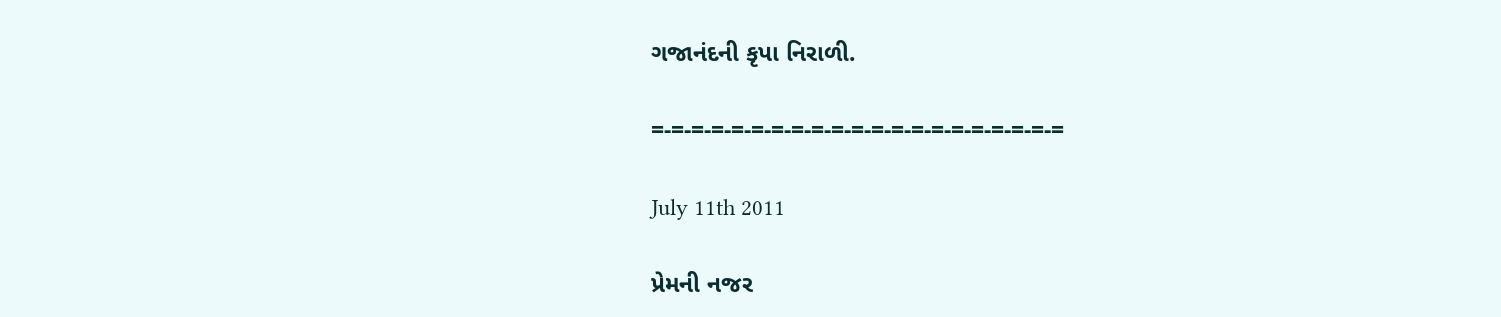ગજાનંદની કૃપા નિરાળી.

=-=-=-=-=-=-=-=-=-=-=-=-=-=-=-=-=-=-=-=-=

July 11th 2011

પ્રેમની નજર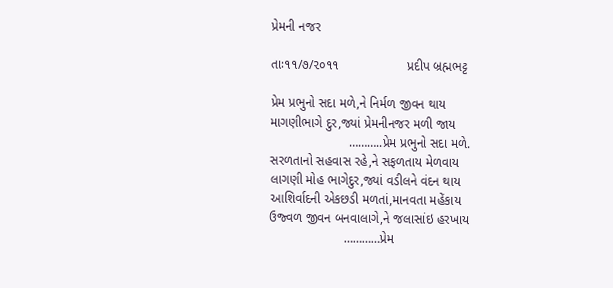પ્રેમની નજર

તાઃ૧૧/૭/૨૦૧૧                   પ્રદીપ બ્રહ્મભટ્ટ

પ્રેમ પ્રભુનો સદા મળે,ને નિર્મળ જીવન થાય
માગણીભાગે દુર,જ્યાં પ્રેમનીનજર મળી જાય
                      ………..પ્રેમ પ્રભુનો સદા મળે.
સરળતાનો સહવાસ રહે,ને સફળતાય મેળવાય
લાગણી મોહ ભાગેદુર,જ્યાં વડીલને વંદન થાય
આશિર્વાદની એકછડી મળતાં,માનવતા મહેંકાય
ઉજ્વળ જીવન બનવાલાગે,ને જલાસાંઇ હરખાય
                     …………પ્રેમ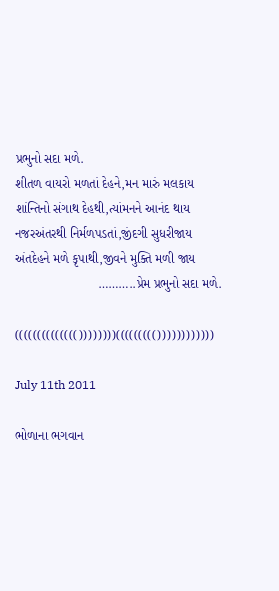પ્રભુનો સદા મળે.
શીતળ વાયરો મળતાં દેહને,મન મારું મલકાય
શાંન્તિનો સંગાથ દેહથી,ત્યાંમનને આનંદ થાય
નજરઅંતરથી નિર્મળપડતાં,જીંદગી સુધરીજાય
અંતદેહને મળે કૃપાથી,જીવને મુક્તિ મળી જાય
                       ………..પ્રેમ પ્રભુનો સદા મળે.

(((((((((((((())))))))((((((((())))))))))))

July 11th 2011

ભોળાના ભગવાન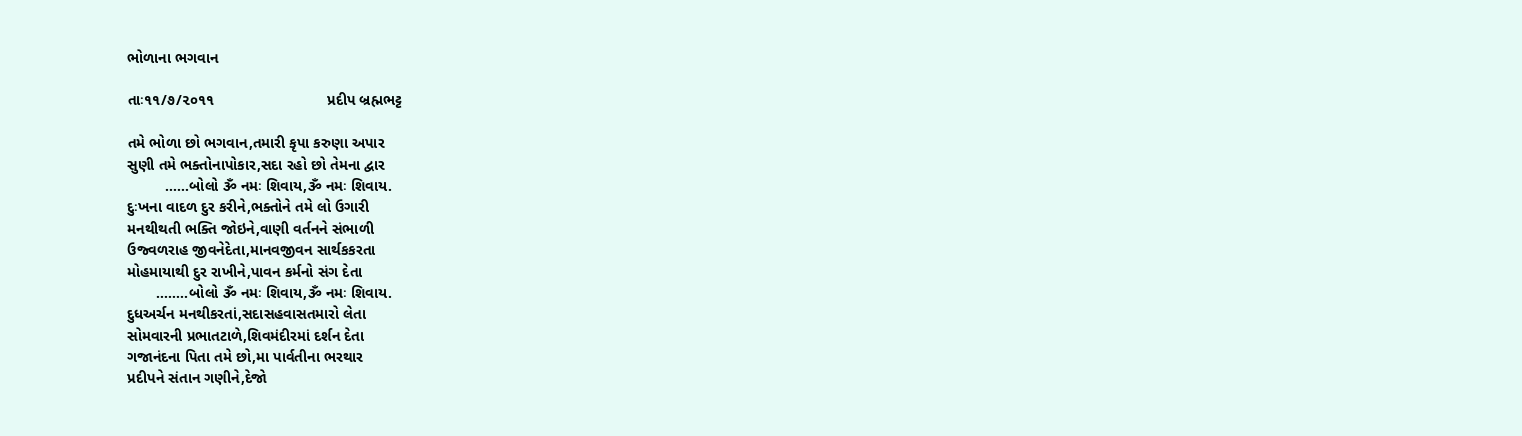ભોળાના ભગવાન

તાઃ૧૧/૭/૨૦૧૧                           પ્રદીપ બ્રહ્મભટ્ટ

તમે ભોળા છો ભગવાન,તમારી કૃપા કરુણા અપાર
સુણી તમે ભક્તોનાપોકાર,સદા રહો છો તેમના દ્વાર
         ……બોલો ૐ નમઃ શિવાય,ૐ નમઃ શિવાય.
દુઃખના વાદળ દુર કરીને,ભક્તોને તમે લો ઉગારી
મનથીથતી ભક્તિ જોઇને,વાણી વર્તનને સંભાળી
ઉજ્વળરાહ જીવનેદેતા,માનવજીવન સાર્થકકરતા
મોહમાયાથી દુર રાખીને,પાવન કર્મનો સંગ દેતા
       ……..બોલો ૐ નમઃ શિવાય,ૐ નમઃ શિવાય.
દુધઅર્ચન મનથીકરતાં,સદાસહવાસતમારો લેતા
સોમવારની પ્રભાતટાળે,શિવમંદીરમાં દર્શન દેતા
ગજાનંદના પિતા તમે છો,મા પાર્વતીના ભરથાર
પ્રદીપને સંતાન ગણીને,દેજો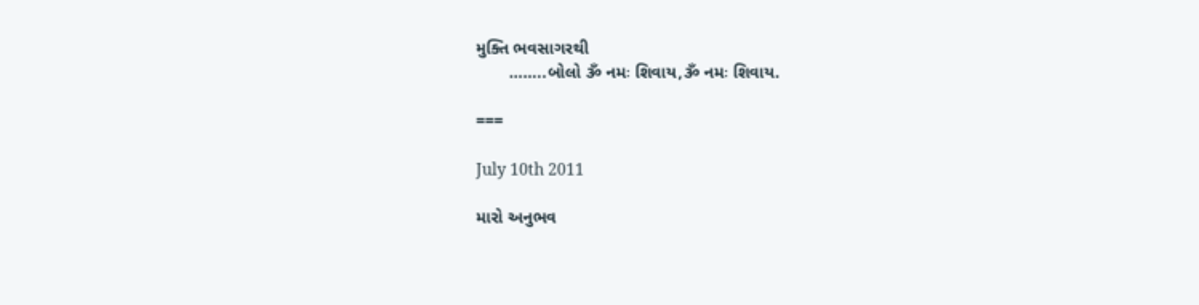મુક્તિ ભવસાગરથી
       ……..બોલો ૐ નમઃ શિવાય,ૐ નમઃ શિવાય.

===

July 10th 2011

મારો અનુભવ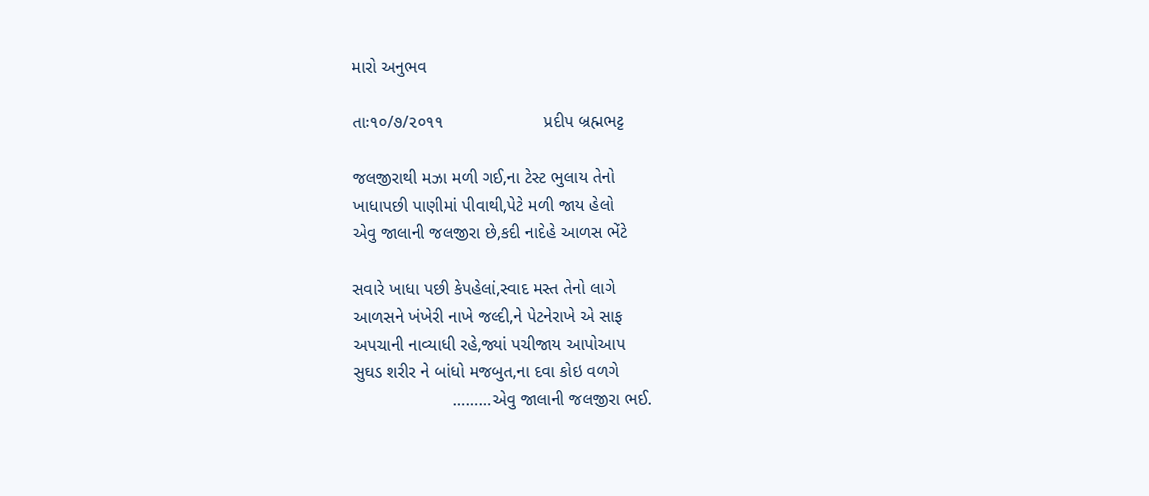મારો અનુભવ

તાઃ૧૦/૭/૨૦૧૧                     પ્રદીપ બ્રહ્મભટ્ટ

જલજીરાથી મઝા મળી ગઈ,ના ટેસ્ટ ભુલાય તેનો
ખાધાપછી પાણીમાં પીવાથી,પેટે મળી જાય હેલો
એવુ જાલાની જલજીરા છે,કદી નાદેહે આળસ ભેંટે

સવારે ખાધા પછી કેપહેલાં,સ્વાદ મસ્ત તેનો લાગે
આળસને ખંખેરી નાખે જલ્દી,ને પેટનેરાખે એ સાફ
અપચાની નાવ્યાધી રહે,જ્યાં પચીજાય આપોઆપ
સુઘડ શરીર ને બાંધો મજબુત,ના દવા કોઇ વળગે
                     ………એવુ જાલાની જલજીરા ભઈ.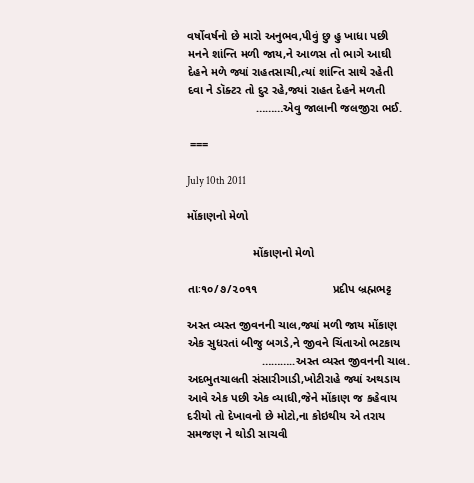વર્ષોવર્ષનો છે મારો અનુભવ,પીવું છુ હુ ખાધા પછી
મનને શાંન્તિ મળી જાય,ને આળસ તો ભાગે આઘી
દેહને મળે જ્યાં રાહતસાચી,ત્યાં શાંન્તિ સાથે રહેતી
દવા ને ડૉક્ટર તો દુર રહે,જ્યાં રાહત દેહને મળતી
                     ………એવુ જાલાની જલજીરા ભઈ.

 ===

July 10th 2011

મોંકાણનો મેળો

                    મોંકાણનો મેળો

તાઃ૧૦/૭/૨૦૧૧                       પ્રદીપ બ્રહ્મભટ્ટ

અસ્ત વ્યસ્ત જીવનની ચાલ,જ્યાં મળી જાય મોંકાણ
એક સુધરતાં બીજુ બગડે,ને જીવને ચિંતાઓ ભટકાય
                       ………..અસ્ત વ્યસ્ત જીવનની ચાલ.
અદભુતચાલતી સંસારીગાડી,ખોટીરાહે જ્યાં અથડાય
આવે એક પછી એક વ્યાધી,જેને મોંકાણ જ કહેવાય
દરીયો તો દેખાવનો છે મોટો,ના કોઇથીય એ તરાય
સમજણ ને થોડી સાચવી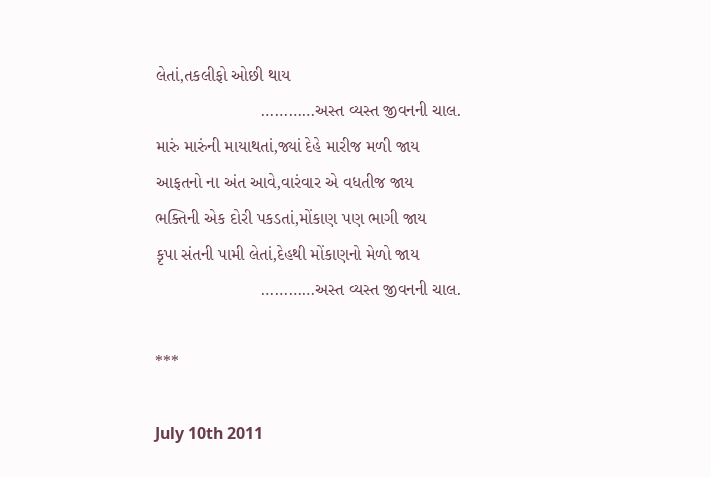લેતાં,તકલીફો ઓછી થાય
                      …………અસ્ત વ્યસ્ત જીવનની ચાલ.
મારું મારુંની માયાથતાં,જ્યાં દેહે મારીજ મળી જાય
આફતનો ના અંત આવે,વારંવાર એ વધતીજ જાય
ભક્તિની એક દોરી પકડતાં,મોંકાણ પણ ભાગી જાય
કૃપા સંતની પામી લેતાં,દેહથી મોંકાણનો મેળો જાય
                      …………અસ્ત વ્યસ્ત જીવનની ચાલ.

***

July 10th 2011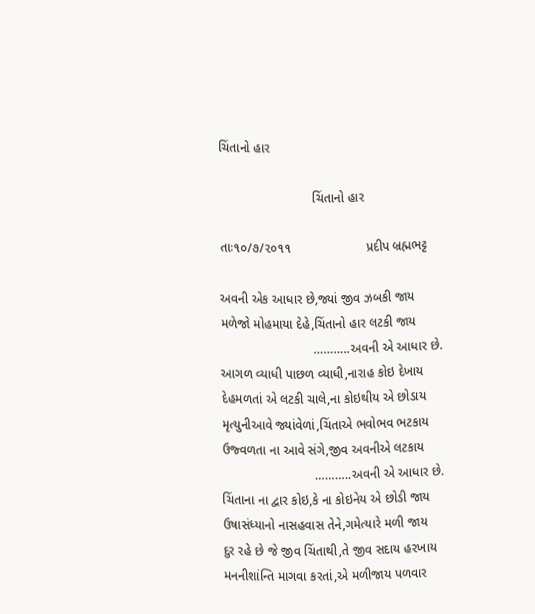ચિંતાનો હાર

                          ચિંતાનો હાર

તાઃ૧૦/૭/૨૦૧૧                     પ્રદીપ બ્રહ્મભટ્ટ

અવની એક આધાર છે,જ્યાં જીવ ઝબકી જાય
મળેજો મોહમાયા દેહે,ચિંતાનો હાર લટકી જાય
                          ………..અવની એ આધાર છે.
આગળ વ્યાધી પાછળ વ્યાધી,નારાહ કોઇ દેખાય
દેહમળતાં એ લટકી ચાલે,ના કોઇથીય એ છોડાય
મૃત્યુનીઆવે જ્યાંવેળાં,ચિંતાએ ભવોભવ ભટકાય
ઉજ્વળતા ના આવે સંગે,જીવ અવનીએ લટકાય
                          ………..અવની એ આધાર છે.
ચિંતાના ના દ્વાર કોઇ,કે ના કોઇનેય એ છોડી જાય
ઉષાસંધ્યાનો નાસહવાસ તેને,ગમેત્યારે મળી જાય
દુર રહે છે જે જીવ ચિંતાથી,તે જીવ સદાય હરખાય
મનનીશાંન્તિ માગવા કરતાં,એ મળીજાય પળવાર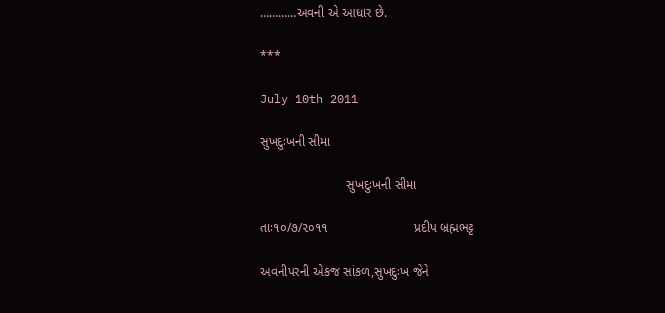…………અવની એ આધાર છે.

***

July 10th 2011

સુખદુઃખની સીમા

                        સુખદુઃખની સીમા

તાઃ૧૦/૭/૨૦૧૧                        પ્રદીપ બ્રહ્મભટ્ટ

અવનીપરની એકજ સાંકળ,સુખદુઃખ જેને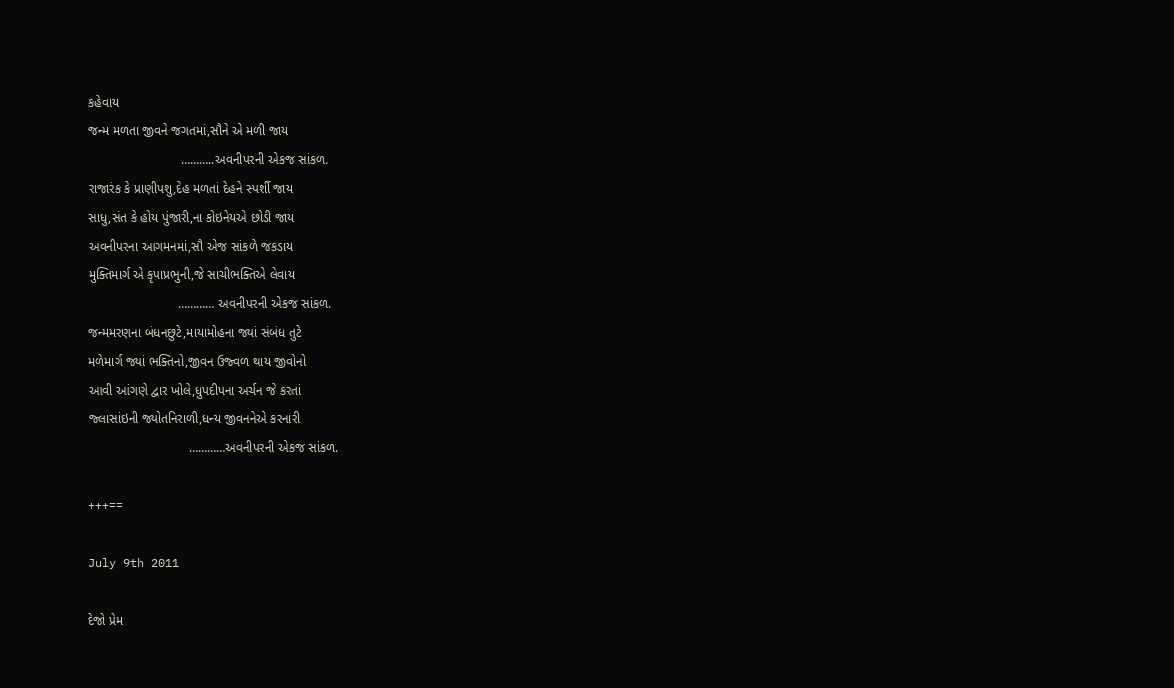કહેવાય
જન્મ મળતા જીવને જગતમાં,સૌને એ મળી જાય
                          ………..અવનીપરની એકજ સાંકળ.
રાજારંક કે પ્રાણીપશુ,દેહ મળતાં દેહને સ્પર્શી જાય
સાધુ,સંત કે હોય પુંજારી,ના કોઇનેયએ છોડી જાય
અવનીપરના આગમનમાં,સૌ એજ સાંકળે જકડાય
મુક્તિમાર્ગ એ કૃપાપ્રભુની,જે સાચીભક્તિએ લેવાય
                         ………… અવનીપરની એકજ સાંકળ.
જન્મમરણના બંધનછુટે,માયામોહના જ્યાં સંબંધ તુટે
મળેમાર્ગ જ્યાં ભક્તિનો,જીવન ઉજ્વળ થાય જીવોનો
આવી આંગણે દ્વાર ખોલે,ધુપદીપના અર્ચન જે કરતાં
જ્લાસાંઇની જ્યોતનિરાળી,ધન્ય જીવનનેએ કરનારી
                            …………અવનીપરની એકજ સાંકળ.

+++==

July 9th 2011

દેજો પ્રેમ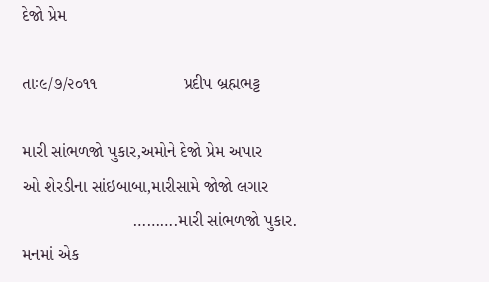દેજો પ્રેમ

તાઃ૯/૭/૨૦૧૧                  પ્રદીપ બ્રહ્મભટ્ટ

મારી સાંભળજો પુકાર,અમોને દેજો પ્રેમ અપાર
ઓ શેરડીના સાંઇબાબા,મારીસામે જોજો લગાર
                       ……….મારી સાંભળજો પુકાર.
મનમાં એક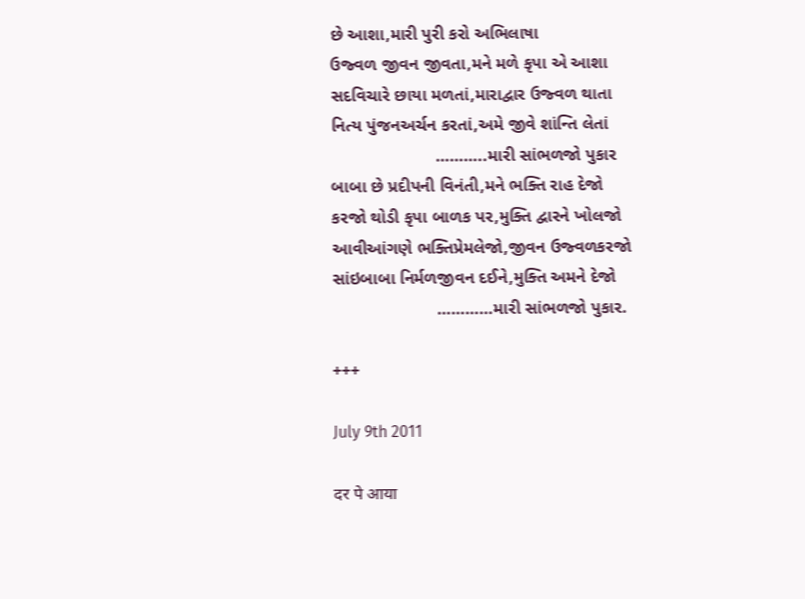છે આશા,મારી પુરી કરો અભિલાષા
ઉજ્વળ જીવન જીવતા,મને મળે કૃપા એ આશા
સદવિચારે છાયા મળતાં,મારાદ્વાર ઉજ્વળ થાતા
નિત્ય પુંજનઅર્ચન કરતાં,અમે જીવે શાંન્તિ લેતાં
                      ………..મારી સાંભળજો પુકાર
બાબા છે પ્રદીપની વિનંતી,મને ભક્તિ રાહ દેજો
કરજો થોડી કૃપા બાળક પર,મુક્તિ દ્વારને ખોલજો
આવીઆંગણે ભક્તિપ્રેમલેજો,જીવન ઉજ્વળકરજો
સાંઇબાબા નિર્મળજીવન દઈને,મુક્તિ અમને દેજો
                      …………મારી સાંભળજો પુકાર.

+++

July 9th 2011

दर पे आया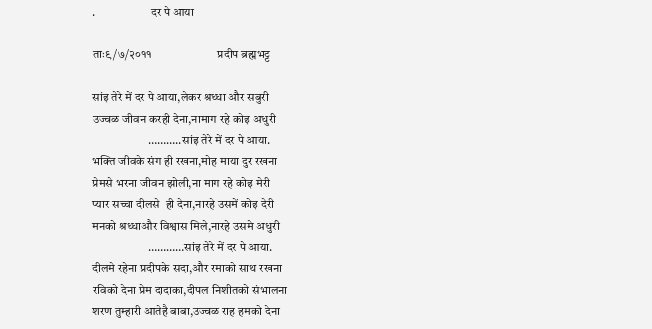.                       दर पे आया

ताः९/७/२०११                       प्रदीप ब्रह्मभट्ट

सांइ तेरे में दर पे आया,लेकर श्रध्धा और सबुरी
उज्वळ जीवन करही देना,नामाग रहे कोइ अधुरी
                       ………..सांइ तेरे में दर पे आया.
भक्ति जीवके संग ही रखना,मोह माया दुर रखना
प्रेमसे भरना जीवन झोली,ना माग रहे कोइ मेरी
प्यार सच्चा दीलसे  ही देना,नारहे उसमें कोइ देरी
मनको श्रध्धाऔर विश्वास मिले,नारहे उसमे अधुरी
                       …………सांइ तेरे में दर पे आया.
दीलमे रहेना प्रदीपके सदा,और रमाको साथ रखना
रविको देना प्रेम दादाका,दीपल निशीतको संभालना
शरण तुम्हारी आतेहै बाबा,उज्वळ राह हमको देना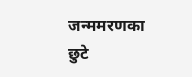जन्ममरणका छुटे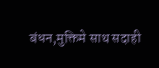बंधन,मुक्तिमे साथ सदाही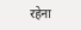रहेना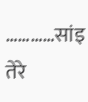…………सांइ तेरे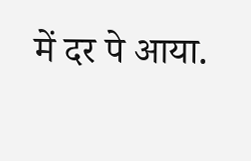में दर पे आया.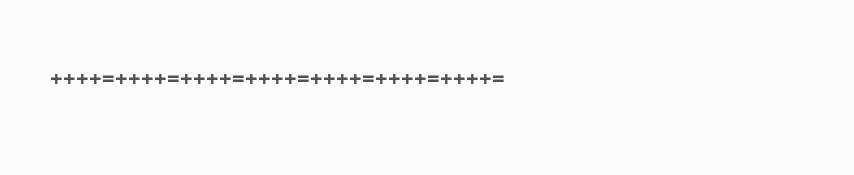++++=++++=++++=++++=++++=++++=++++=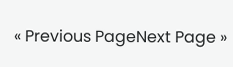« Previous PageNext Page »